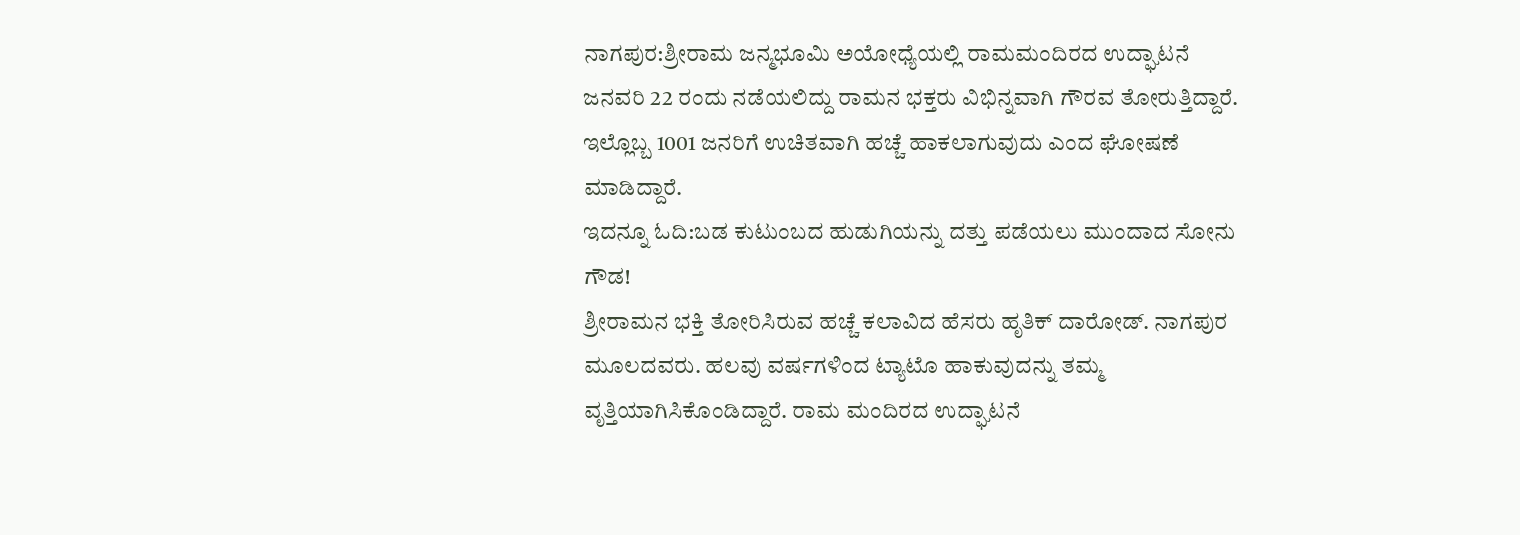ನಾಗಪುರ:ಶ್ರೀರಾಮ ಜನ್ಮಭೂಮಿ ಅಯೋಧ್ಯೆಯಲ್ಲಿ ರಾಮಮಂದಿರದ ಉದ್ಘಾಟನೆ ಜನವರಿ 22 ರಂದು ನಡೆಯಲಿದ್ದು ರಾಮನ ಭಕ್ತರು ವಿಭಿನ್ನವಾಗಿ ಗೌರವ ತೋರುತ್ತಿದ್ದಾರೆ. ಇಲ್ಲೊಬ್ಬ 1001 ಜನರಿಗೆ ಉಚಿತವಾಗಿ ಹಚ್ಚೆ ಹಾಕಲಾಗುವುದು ಎಂದ ಘೋಷಣೆ ಮಾಡಿದ್ದಾರೆ.
ಇದನ್ನೂ ಓದಿ:ಬಡ ಕುಟುಂಬದ ಹುಡುಗಿಯನ್ನು ದತ್ತು ಪಡೆಯಲು ಮುಂದಾದ ಸೋನು ಗೌಡ!
ಶ್ರೀರಾಮನ ಭಕ್ತಿ ತೋರಿಸಿರುವ ಹಚ್ಚೆ ಕಲಾವಿದ ಹೆಸರು ಹೃತಿಕ್ ದಾರೋಡ್. ನಾಗಪುರ ಮೂಲದವರು. ಹಲವು ವರ್ಷಗಳಿಂದ ಟ್ಯಾಟೊ ಹಾಕುವುದನ್ನು ತಮ್ಮ ವೃತ್ತಿಯಾಗಿಸಿಕೊಂಡಿದ್ದಾರೆ. ರಾಮ ಮಂದಿರದ ಉದ್ಘಾಟನೆ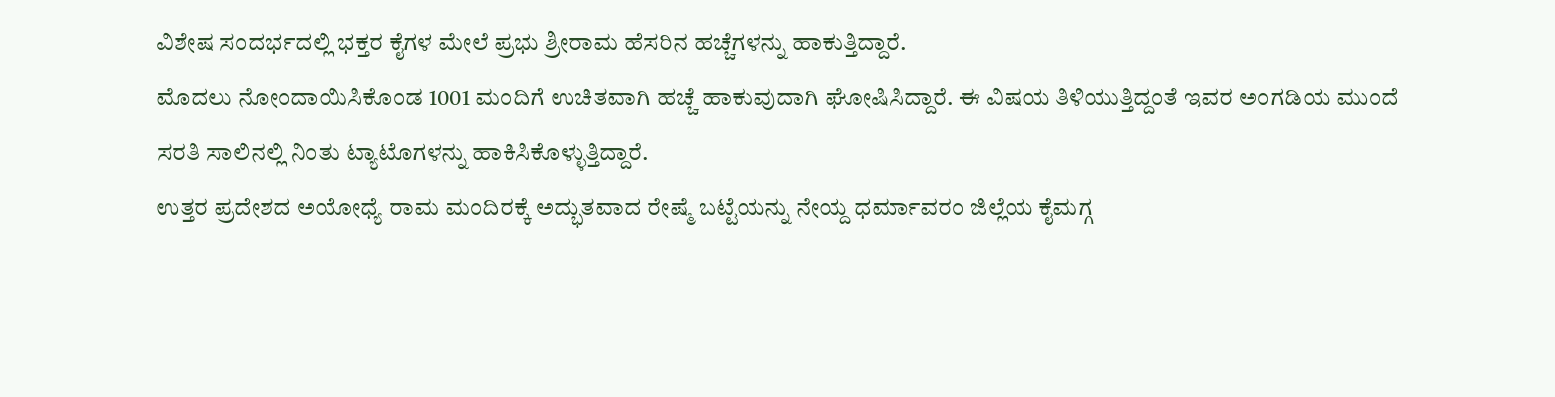ವಿಶೇಷ ಸಂದರ್ಭದಲ್ಲಿ ಭಕ್ತರ ಕೈಗಳ ಮೇಲೆ ಪ್ರಭು ಶ್ರೀರಾಮ ಹೆಸರಿನ ಹಚ್ಚೆಗಳನ್ನು ಹಾಕುತ್ತಿದ್ದಾರೆ.
ಮೊದಲು ನೋಂದಾಯಿಸಿಕೊಂಡ 1001 ಮಂದಿಗೆ ಉಚಿತವಾಗಿ ಹಚ್ಚೆ ಹಾಕುವುದಾಗಿ ಘೋಷಿಸಿದ್ದಾರೆ. ಈ ವಿಷಯ ತಿಳಿಯುತ್ತಿದ್ದಂತೆ ಇವರ ಅಂಗಡಿಯ ಮುಂದೆ ಸರತಿ ಸಾಲಿನಲ್ಲಿ ನಿಂತು ಟ್ಯಾಟೊಗಳನ್ನು ಹಾಕಿಸಿಕೊಳ್ಳುತ್ತಿದ್ದಾರೆ.
ಉತ್ತರ ಪ್ರದೇಶದ ಅಯೋಧ್ಯೆ ರಾಮ ಮಂದಿರಕ್ಕೆ ಅದ್ಭುತವಾದ ರೇಷ್ಮೆ ಬಟ್ಟೆಯನ್ನು ನೇಯ್ದ ಧರ್ಮಾವರಂ ಜಿಲ್ಲೆಯ ಕೈಮಗ್ಗ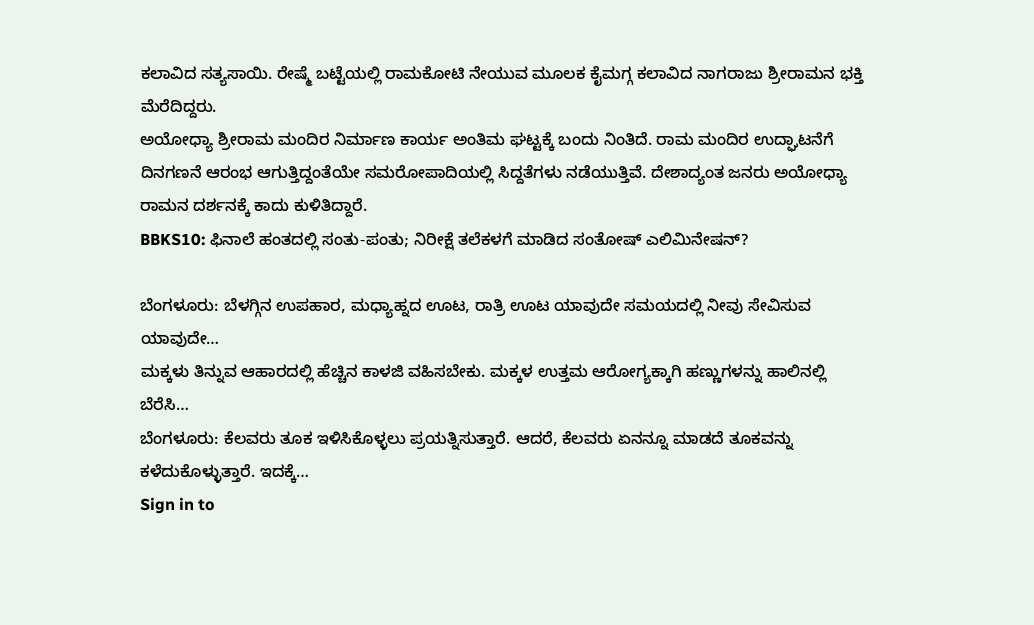ಕಲಾವಿದ ಸತ್ಯಸಾಯಿ. ರೇಷ್ಮೆ ಬಟ್ಟೆಯಲ್ಲಿ ರಾಮಕೋಟಿ ನೇಯುವ ಮೂಲಕ ಕೈಮಗ್ಗ ಕಲಾವಿದ ನಾಗರಾಜು ಶ್ರೀರಾಮನ ಭಕ್ತಿ ಮೆರೆದಿದ್ದರು.
ಅಯೋಧ್ಯಾ ಶ್ರೀರಾಮ ಮಂದಿರ ನಿರ್ಮಾಣ ಕಾರ್ಯ ಅಂತಿಮ ಘಟ್ಟಕ್ಕೆ ಬಂದು ನಿಂತಿದೆ. ರಾಮ ಮಂದಿರ ಉದ್ಘಾಟನೆಗೆ ದಿನಗಣನೆ ಆರಂಭ ಆಗುತ್ತಿದ್ದಂತೆಯೇ ಸಮರೋಪಾದಿಯಲ್ಲಿ ಸಿದ್ದತೆಗಳು ನಡೆಯುತ್ತಿವೆ. ದೇಶಾದ್ಯಂತ ಜನರು ಅಯೋಧ್ಯಾ ರಾಮನ ದರ್ಶನಕ್ಕೆ ಕಾದು ಕುಳಿತಿದ್ದಾರೆ.
BBKS10: ಫಿನಾಲೆ ಹಂತದಲ್ಲಿ ಸಂತು-ಪಂತು; ನಿರೀಕ್ಷೆ ತಲೆಕಳಗೆ ಮಾಡಿದ ಸಂತೋಷ್ ಎಲಿಮಿನೇಷನ್?

ಬೆಂಗಳೂರು: ಬೆಳಗ್ಗಿನ ಉಪಹಾರ, ಮಧ್ಯಾಹ್ನದ ಊಟ, ರಾತ್ರಿ ಊಟ ಯಾವುದೇ ಸಮಯದಲ್ಲಿ ನೀವು ಸೇವಿಸುವ ಯಾವುದೇ…
ಮಕ್ಕಳು ತಿನ್ನುವ ಆಹಾರದಲ್ಲಿ ಹೆಚ್ಚಿನ ಕಾಳಜಿ ವಹಿಸಬೇಕು. ಮಕ್ಕಳ ಉತ್ತಮ ಆರೋಗ್ಯಕ್ಕಾಗಿ ಹಣ್ಣುಗಳನ್ನು ಹಾಲಿನಲ್ಲಿ ಬೆರೆಸಿ…
ಬೆಂಗಳೂರು: ಕೆಲವರು ತೂಕ ಇಳಿಸಿಕೊಳ್ಳಲು ಪ್ರಯತ್ನಿಸುತ್ತಾರೆ. ಆದರೆ, ಕೆಲವರು ಏನನ್ನೂ ಮಾಡದೆ ತೂಕವನ್ನು ಕಳೆದುಕೊಳ್ಳುತ್ತಾರೆ. ಇದಕ್ಕೆ…
Sign in to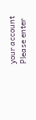your account
Please enter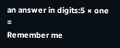an answer in digits:5 × one =
Remember me